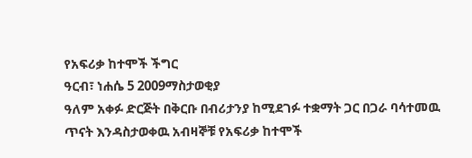የአፍሪቃ ከተሞች ችግር
ዓርብ፣ ነሐሴ 5 2009ማስታወቂያ
ዓለም አቀፉ ድርጅት በቅርቡ በብሪታንያ ከሚደገፉ ተቋማት ጋር በጋራ ባሳተመዉ ጥናት እንዳስታወቀዉ አብዛኞቹ የአፍሪቃ ከተሞች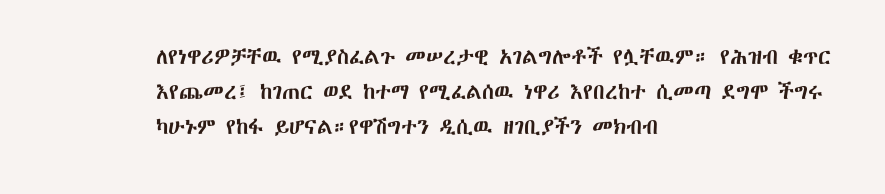ለየነዋሪዎቻቸዉ የሚያስፈልጉ መሠረታዊ አገልግሎቶች የሏቸዉም። የሕዝብ ቁጥር እየጨመረ፤ ከገጠር ወደ ከተማ የሚፈልሰዉ ነዋሪ እየበረከተ ሲመጣ ደግሞ ችግሩ ካሁኑም የከፋ ይሆናል።የዋሽግተን ዲሲዉ ዘገቢያችን መክብብ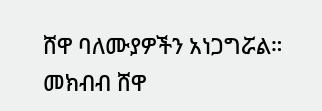ሸዋ ባለሙያዎችን አነጋግሯል።
መክብብ ሸዋ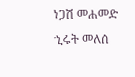ነጋሽ መሐመድ
ኂሩት መለሰ